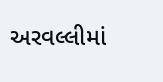અરવલ્લીમાં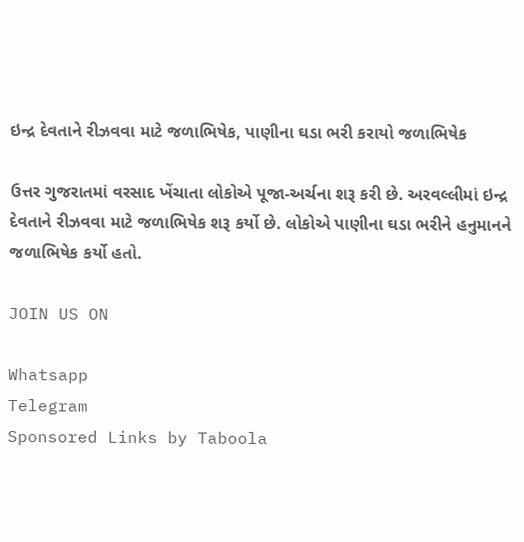ઇન્દ્ર દેવતાને રીઝવવા માટે જળાભિષેક, પાણીના ઘડા ભરી કરાયો જળાભિષેક

ઉત્તર ગુજરાતમાં વરસાદ ખેંચાતા લોકોએ પૂજા-અર્ચના શરૂ કરી છે. અરવલ્લીમાં ઇન્દ્ર દેવતાને રીઝવવા માટે જળાભિષેક શરૂ કર્યો છે. લોકોએ પાણીના ઘડા ભરીને હનુમાનને જળાભિષેક કર્યો હતો.

JOIN US ON

Whatsapp
Telegram
Sponsored Links by Taboola